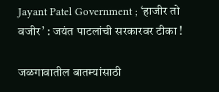Jayant Patel Government ; ‘हाजीर तो वजीर’ : जयंत पाटलांची सरकारवर टीका !

जळगावातील बातम्यांसाठी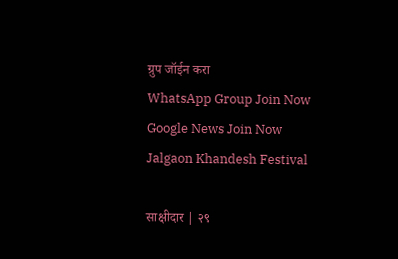ग्रुप जॉईन करा
WhatsApp Group Join Now
Google News Join Now
Jalgaon Khandesh Festival

साक्षीदार | २९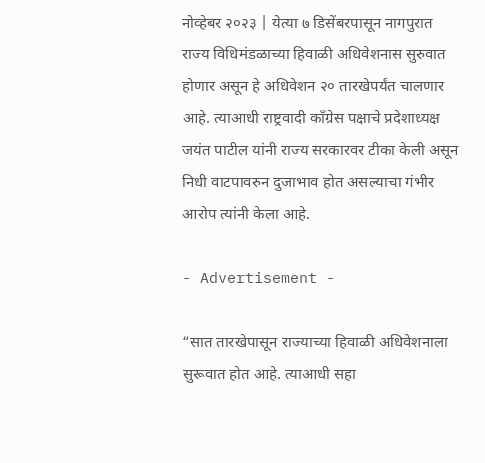नोव्हेबर २०२३ | येत्या ७ डिसेंबरपासून नागपुरात राज्य विधिमंडळाच्या हिवाळी अधिवेशनास सुरुवात होणार असून हे अधिवेशन २० तारखेपर्यंत चालणार आहे. त्याआधी राष्ट्रवादी कॉंग्रेस पक्षाचे प्रदेशाध्यक्ष जयंत पाटील यांनी राज्य सरकारवर टीका केली असून निधी वाटपावरुन दुजाभाव होत असल्याचा गंभीर आरोप त्यांनी केला आहे.

- Advertisement -

“सात तारखेपासून राज्याच्या हिवाळी अधिवेशनाला सुरूवात होत आहे. त्याआधी सहा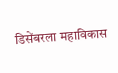डिसेंबरला महाविकास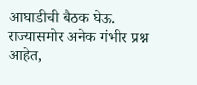आघाडीची बैठक घेऊ. राज्यासमोर अनेक गंभीर प्रश्न आहेत,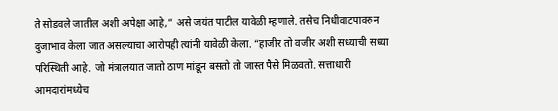ते सोडवले जातील अशी अपेक्षा आहे,” असे जयंत पाटील यावेळी म्हणाले. तसेच निधीवाटपावरुन दुजाभाव केला जात असल्याचा आरोपही त्यांनी यावेळी केला. “हाजीर तो वजीर अशी सध्याची सध्या परिस्थिती आहे. जो मंत्रालयात जातो ठाण मांडून बसतो तो जास्त पैसे मिळवतो. सत्ताधारी आमदारांमध्येच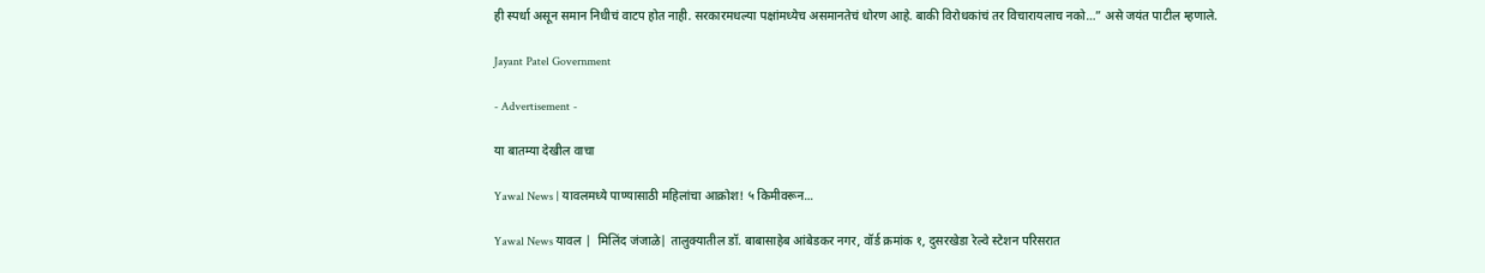ही स्पर्धा असून समान निधीचं वाटप होत नाही. सरकारमधल्या पक्षांमध्येच असमानतेचं धोरण आहे. बाकी विरोधकांचं तर विचारायलाच नको…” असे जयंत पाटील म्हणाले.

Jayant Patel Government

- Advertisement -

या बातम्या देखील वाचा

Yawal News | यावलमध्ये पाण्यासाठी महिलांचा आक्रोश! ५ किमीवरून...

Yawal News यावल |  मिलिंद जंजाळे| तालुक्यातील डॉ. बाबासाहेब आंबेडकर नगर, वॉर्ड क्रमांक १, दुसरखेडा रेल्वे स्टेशन परिसरात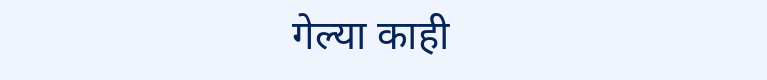गेल्या काही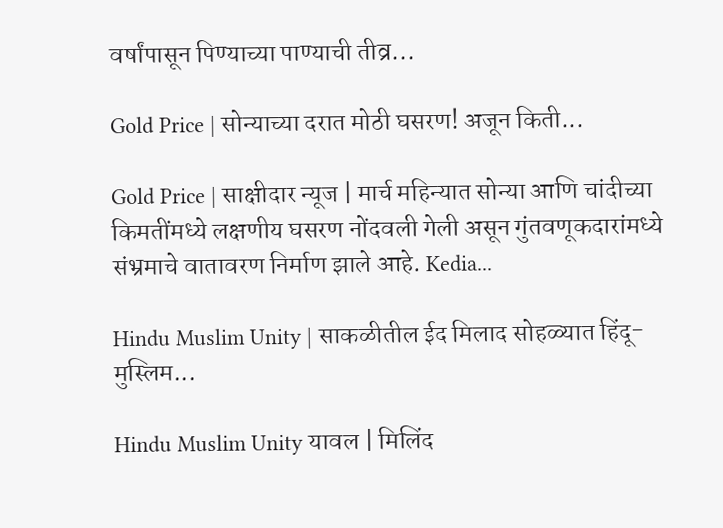वर्षांपासून पिण्याच्या पाण्याची तीव्र...

Gold Price | सोन्याच्या दरात मोठी घसरण! अजून किती...

Gold Price | साक्षीदार न्यूज | मार्च महिन्यात सोन्या आणि चांदीच्या किमतींमध्ये लक्षणीय घसरण नोंदवली गेली असून गुंतवणूकदारांमध्ये संभ्रमाचे वातावरण निर्माण झाले आहे. Kedia...

Hindu Muslim Unity | साकळीतील ईद मिलाद सोहळ्यात हिंदू-मुस्लिम...

Hindu Muslim Unity यावल | मिलिंद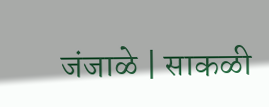जंजाळे | साकळी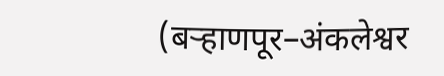(बऱ्हाणपूर–अंकलेश्वर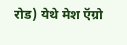रोड) येथे मेश ऍग्रो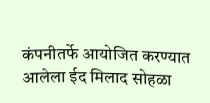कंपनीतर्फे आयोजित करण्यात आलेला ईद मिलाद सोहळा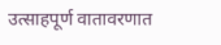उत्साहपूर्ण वातावरणात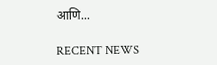आणि...

RECENT NEWS